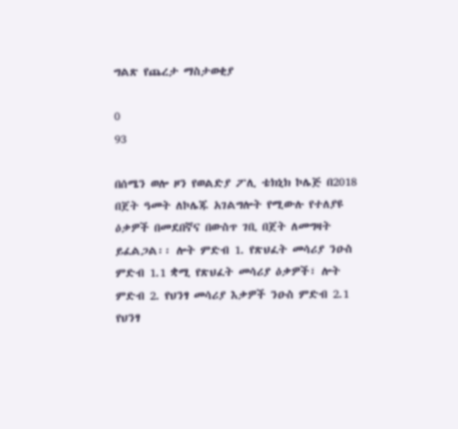ግልጽ የጨረታ ማስታወቂያ

0
93

በሰሜን ወሎ ዞን የወልድያ ፖሊ ቴክኒክ ኮሌጅ በ2018 በጀት ዓመት ለኮሌጁ አገልግሎት የሚውሉ የተለያዩ ዕቃዎች በመደበኛና በውስጥ ገቢ በጀት ለመግዛት ይፈልጋል፡፡ ሎት ምድብ 1. የጽህፈት መሳሪያ ንዑስ ምድብ 1.1 ቋሚ የጽህፈት መሳሪያ ዕቃዎች፣ ሎት ምድብ 2. የህንፃ መሳሪያ እቃዎች ንዑስ ምድብ 2.1 የህንፃ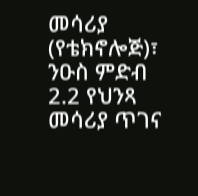መሳሪያ (የቴክኖሎጅ)፣ ንዑስ ምድብ 2.2 የህንጻ መሳሪያ ጥገና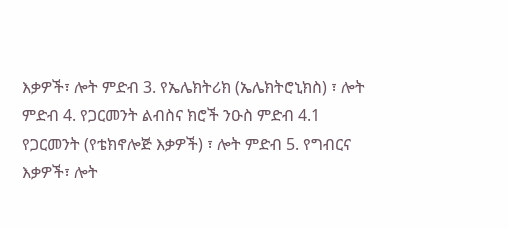እቃዎች፣ ሎት ምድብ 3. የኤሌክትሪክ (ኤሌክትሮኒክስ) ፣ ሎት ምድብ 4. የጋርመንት ልብስና ክሮች ንዑስ ምድብ 4.1 የጋርመንት (የቴክኖሎጅ እቃዎች) ፣ ሎት ምድብ 5. የግብርና እቃዎች፣ ሎት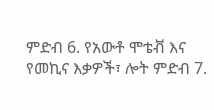ምድብ 6. የአውቶ ሞቴቭ እና የመኪና እቃዎች፣ ሎት ምድብ 7.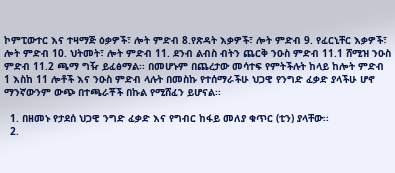ኮምፒውተር እና ተዛማጅ ዕቃዎች፣ ሎት ምድብ 8.የጽዳት እቃዎች፣ ሎት ምድብ 9. የፈርኒቸር እቃዎች፣ ሎት ምድብ 10. ህትመት፣ ሎት ምድብ 11. ደንብ ልብስ ብትን ጨርቅ ንዑስ ምድብ 11.1 ሸሚዝ ንዑስ ምድብ 11.2 ጫማ ግዥ ይፈፅማል፡፡ በመሆኑም በጨረታው መሳተፍ የምትችሉት ከላይ ከሎት ምድብ 1 እስከ 11 ሎቶች እና ንዑስ ምድብ ላሉት በመስኩ የተሰማራችሁ ህጋዊ የንግድ ፈቃድ ያላችሁ ሆኖ ማንኛውንም ውጭ በተጫራቾች በኩል የሚሸፈን ይሆናል፡፡

  1. በዘመኑ የታደሰ ህጋዊ ንግድ ፈቃድ እና የግብር ከፋይ መለያ ቁጥር (ቲን) ያላቸው፡፡
  2.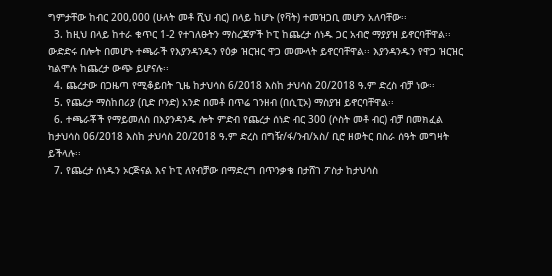ግምታቸው ከብር 200,000 (ሁለት መቶ ሺህ ብር) በላይ ከሆኑ (የቫት) ተመዝጋቢ መሆን አለባቸው፡፡
  3. ከዚህ በላይ ከተራ ቁጥር 1-2 የተገለፁትን ማስረጃዎች ኮፒ ከጨረታ ሰነዱ ጋር አብሮ ማያያዝ ይኖርባቸዋል፡፡ ውድድሩ በሎት በመሆኑ ተጫራች የእያንዳንዱን የዕቃ ዝርዝር ዋጋ መሙላት ይኖርባቸዋል፡፡ እያንዳንዱን የዋጋ ዝርዝር ካልሞሉ ከጨረታ ውጭ ይሆናሉ፡፡
  4. ጨረታው በጋዜጣ የሚቆይበት ጊዜ ከታህሳስ 6/2018 እስከ ታህሳስ 20/2018 ዓ.ም ድረስ ብቻ ነው፡፡
  5. የጨረታ ማስከበሪያ (ቢድ ቦንድ) አንድ በመቶ በጥሬ ገንዘብ (በሲፒኦ) ማስያዝ ይኖርባቸዋል፡፡
  6. ተጫራቾች የማይመለስ በእያንዳንዱ ሎት ምድብ የጨረታ ሰነድ ብር 300 (ሶስት መቶ ብር) ብቻ በመክፈል ከታህሳስ 06/2018 እስከ ታህሳስ 20/2018 ዓ.ም ድረስ በግዥ/ፋ/ንብ/አስ/ ቢሮ ዘወትር በስራ ሰዓት መግዛት ይችላሉ፡፡
  7. የጨረታ ሰነዱን ኦርጅናል እና ኮፒ ለየብቻው በማድረግ በጥንቃቄ በታሸገ ፖስታ ከታህሳስ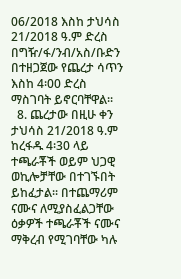06/2018 እስከ ታህሳስ 21/2018 ዓ.ም ድረስ በግዥ/ፋ/ንብ/አስ/ቡድን በተዘጋጀው የጨረታ ሳጥን እስከ 4፡00 ድረስ ማስገባት ይኖርባቸዋል፡፡
  8. ጨረታው በዚሁ ቀን ታህሳስ 21/2018 ዓ.ም ከረፋዱ 4፡30 ላይ ተጫራቾች ወይም ህጋዊ ወኪሎቻቸው በተገኙበት ይከፈታል፡፡ በተጨማሪም ናሙና ለሚያስፈልጋቸው ዕቃዎች ተጫራቾች ናሙና ማቅረብ የሚገባቸው ካሉ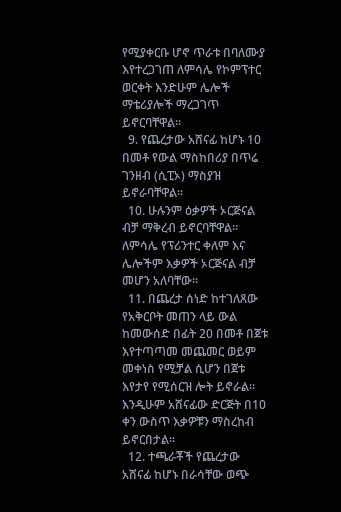የሚያቀርቡ ሆኖ ጥራቱ በባለሙያ እየተረጋገጠ ለምሳሌ የኮምፕተር ወርቀት እንድሁም ሌሎች ማቴሪያሎች ማረጋገጥ ይኖርባቸዋል፡፡
  9. የጨረታው አሸናፊ ከሆኑ 10 በመቶ የውል ማስከበሪያ በጥሬ ገንዘብ (ሲፒኦ) ማስያዝ ይኖራባቸዋል፡፡
  10. ሁሉንም ዕቃዎች ኦርጅናል ብቻ ማቅረብ ይኖርባቸዋል፡፡ ለምሳሌ የፕሪንተር ቀለም እና ሌሎችም እቃዎች ኦርጅናል ብቻ መሆን አለባቸው፡፡
  11. በጨረታ ሰነድ ከተገለጸው የአቅርቦት መጠን ላይ ውል ከመውሰድ በፊት 20 በመቶ በጀቱ እየተጣጣመ መጨመር ወይም መቀነስ የሚቻል ሲሆን በጀቱ እየታየ የሚሰርዝ ሎት ይኖራል፡፡ እንዲሁም አሸናፊው ድርጅት በ10 ቀን ውስጥ እቃዎቹን ማስረከብ ይኖርበታል፡፡
  12. ተጫራቾች የጨረታው አሸናፊ ከሆኑ በራሳቸው ወጭ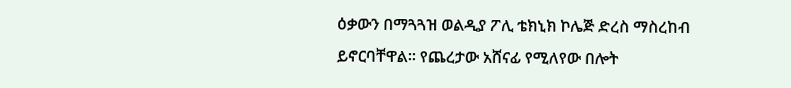ዕቃውን በማጓጓዝ ወልዲያ ፖሊ ቴክኒክ ኮሌጅ ድረስ ማስረከብ ይኖርባቸዋል፡፡ የጨረታው አሸናፊ የሚለየው በሎት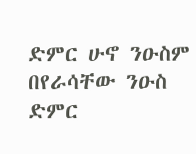ድምር ሁኖ ንዑስም በየራሳቸው ንዑስ ድምር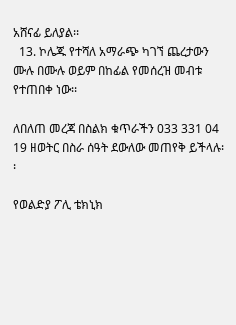አሸናፊ ይለያል፡፡
  13. ኮሌጁ የተሻለ አማራጭ ካገኘ ጨረታውን ሙሉ በሙሉ ወይም በከፊል የመሰረዝ መብቱ የተጠበቀ ነው፡፡

ለበለጠ መረጃ በስልክ ቁጥራችን 033 331 04 19 ዘወትር በስራ ሰዓት ደውለው መጠየቅ ይችላሉ፡፡

የወልድያ ፖሊ ቴክኒክ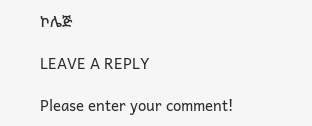ኮሌጅ

LEAVE A REPLY

Please enter your comment!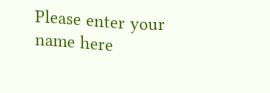Please enter your name here